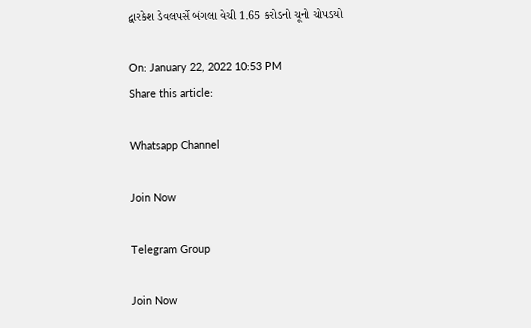દ્વારકેશ ડેવલપર્સે બંગલા વેચી 1.65 કરોડનો ચૂનો ચોપડયો

On: January 22, 2022 10:53 PM
Share this article:

Whatsapp Channel

Join Now

Telegram Group

Join Now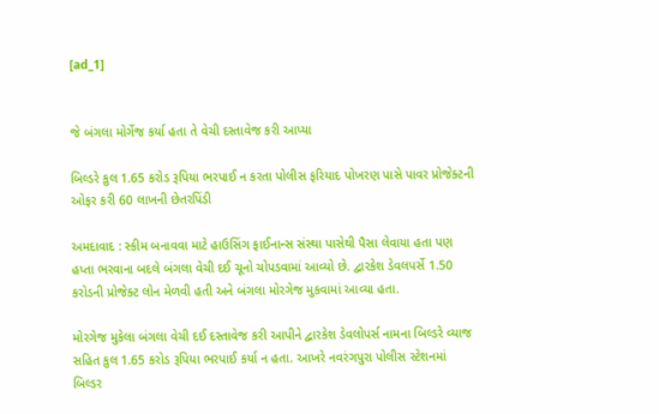[ad_1]


જે બંગલા મોર્ગેજ કર્યા હતા તે વેચી દસ્તાવેજ કરી આપ્યા

બિલ્ડરે કુલ 1.65 કરોડ રૂપિયા ભરપાઈ ન કરતા પોલીસ ફરિયાદ પોખરણ પાસે પાવર પ્રોજેક્ટની ઓફર કરી 60 લાખની છેતરપિંડી

અમદાવાદ : સ્કીમ બનાવવા માટે હાઉસિંગ ફાઈનાન્સ સંસ્થા પાસેથી પૈસા લેવાયા હતા પણ હપ્તા ભરવાના બદલે બંગલા વેચી દઈ ચૂનો ચોપડવામાં આવ્યો છે. દ્વારકેશ ડેવલપર્સે 1.50 કરોડની પ્રોજેક્ટ લોન મેળવી હતી અને બંગલા મોરગેજ મુકવામાં આવ્યા હતા.

મોરગેજ મુકેલા બંગલા વેચી દઈ દસ્તાવેજ કરી આપીને દ્વારકેશ ડેવલોપર્સ નામના બિલ્ડરે વ્યાજ સહિત કુલ 1.65 કરોડ રૂપિયા ભરપાઈ કર્યા ન હતા. આખરે નવરંગપુરા પોલીસ સ્ટેશનમાં બિલ્ડર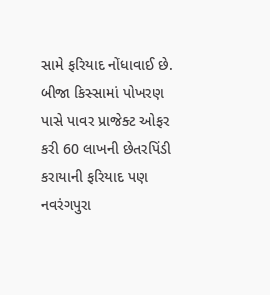સામે ફરિયાદ નોંધાવાઈ છે. બીજા કિસ્સામાં પોખરણ પાસે પાવર પ્રાજેક્ટ ઓફર કરી 60 લાખની છેતરપિંડી કરાયાની ફરિયાદ પણ નવરંગપુરા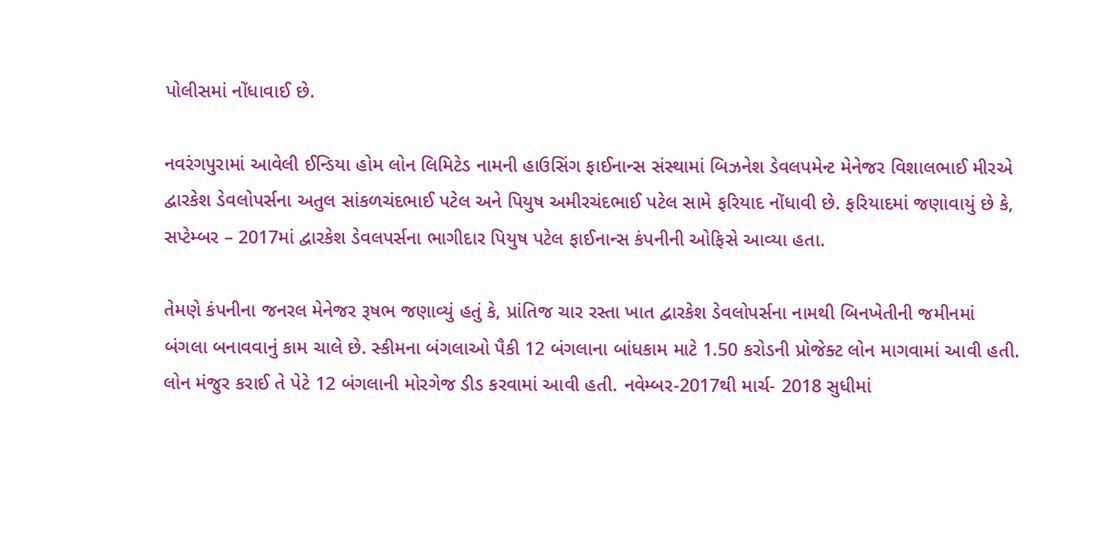પોલીસમાં નોંધાવાઈ છે.

નવરંગપુરામાં આવેલી ઈન્ડિયા હોમ લોન લિમિટેડ નામની હાઉસિંગ ફાઈનાન્સ સંસ્થામાં બિઝનેશ ડેવલપમેન્ટ મેનેજર વિશાલભાઈ મીરએ દ્વારકેશ ડેવલોપર્સના અતુલ સાંકળચંદભાઈ પટેલ અને પિયુષ અમીરચંદભાઈ પટેલ સામે ફરિયાદ નોંધાવી છે. ફરિયાદમાં જણાવાયું છે કે, સપ્ટેમ્બર – 2017માં દ્વારકેશ ડેવલપર્સના ભાગીદાર પિયુષ પટેલ ફાઈનાન્સ કંપનીની ઓફિસે આવ્યા હતા.

તેમણે કંપનીના જનરલ મેનેજર રૂષભ જણાવ્યું હતું કે, પ્રાંતિજ ચાર રસ્તા ખાત દ્વારકેશ ડેવલોપર્સના નામથી બિનખેતીની જમીનમાં બંગલા બનાવવાનું કામ ચાલે છે. સ્કીમના બંગલાઓ પૈકી 12 બંગલાના બાંધકામ માટે 1.50 કરોડની પ્રોજેક્ટ લોન માગવામાં આવી હતી. લોન મંજુર કરાઈ તે પેટે 12 બંગલાની મોરગેજ ડીડ કરવામાં આવી હતી. નવેમ્બર-2017થી માર્ચ- 2018 સુધીમાં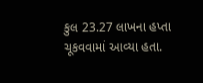કુલ 23.27 લાખના હપ્તા ચૂકવવામાં આવ્યા હતા.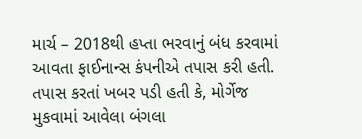માર્ચ – 2018થી હપ્તા ભરવાનું બંધ કરવામાં આવતા ફાઈનાન્સ કંપનીએ તપાસ કરી હતી. તપાસ કરતાં ખબર પડી હતી કે, મોર્ગેજ મુકવામાં આવેલા બંગલા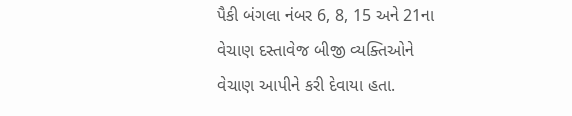પૈકી બંગલા નંબર 6, 8, 15 અને 21ના વેચાણ દસ્તાવેજ બીજી વ્યક્તિઓને વેચાણ આપીને કરી દેવાયા હતા.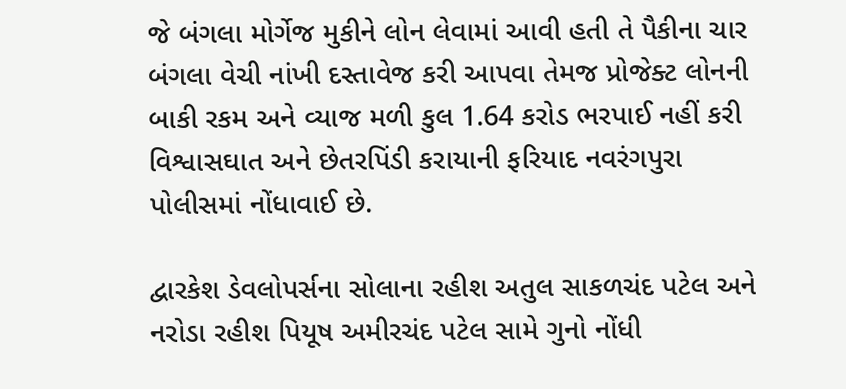જે બંગલા મોર્ગેજ મુકીને લોન લેવામાં આવી હતી તે પૈકીના ચાર બંગલા વેચી નાંખી દસ્તાવેજ કરી આપવા તેમજ પ્રોજેક્ટ લોનની બાકી રકમ અને વ્યાજ મળી કુલ 1.64 કરોડ ભરપાઈ નહીં કરી વિશ્વાસઘાત અને છેતરપિંડી કરાયાની ફરિયાદ નવરંગપુરા પોલીસમાં નોંધાવાઈ છે.

દ્વારકેશ ડેવલોપર્સના સોલાના રહીશ અતુલ સાકળચંદ પટેલ અને નરોડા રહીશ પિયૂષ અમીરચંદ પટેલ સામે ગુનો નોંધી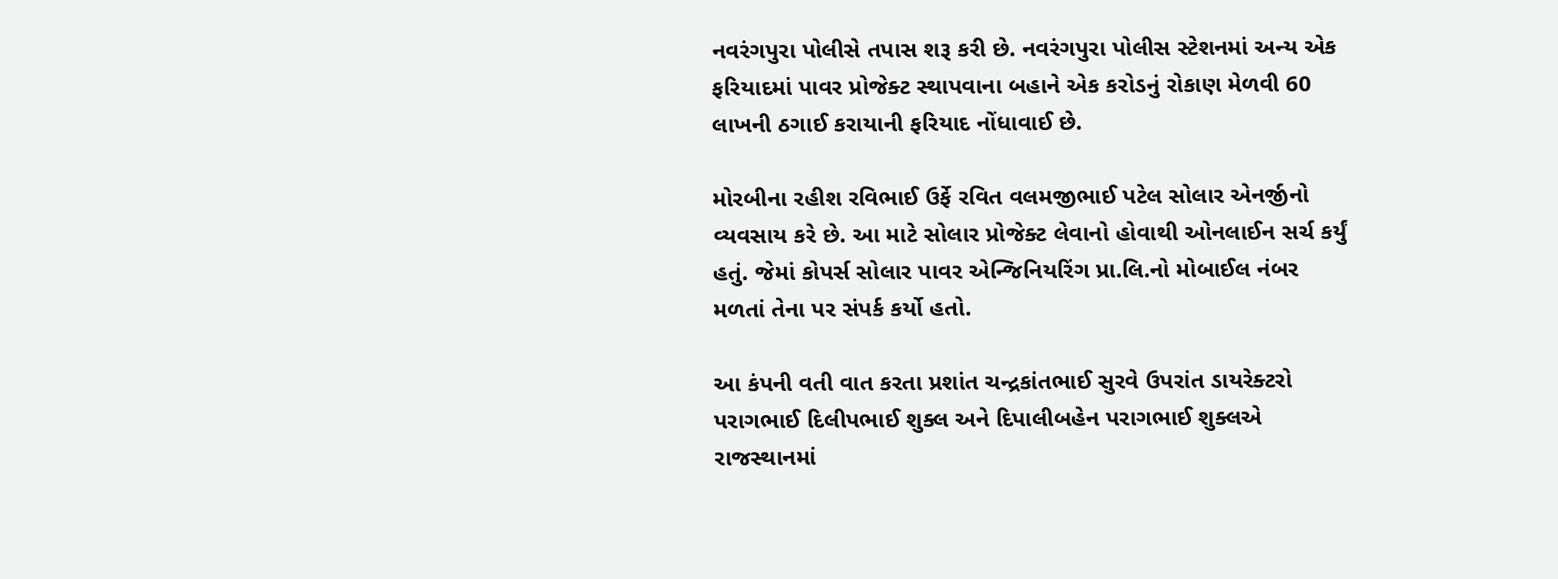નવરંગપુરા પોલીસે તપાસ શરૂ કરી છે. નવરંગપુરા પોલીસ સ્ટેશનમાં અન્ય એક ફરિયાદમાં પાવર પ્રોજેક્ટ સ્થાપવાના બહાને એક કરોડનું રોકાણ મેળવી 60 લાખની ઠગાઈ કરાયાની ફરિયાદ નોંધાવાઈ છે.

મોરબીના રહીશ રવિભાઈ ઉર્ફે રવિત વલમજીભાઈ પટેલ સોલાર એનર્જીનો વ્યવસાય કરે છે. આ માટે સોલાર પ્રોજેક્ટ લેવાનો હોવાથી ઓનલાઈન સર્ચ કર્યું હતું. જેમાં કોપર્સ સોલાર પાવર એન્જિનિયરિંગ પ્રા.લિ.નો મોબાઈલ નંબર મળતાં તેના પર સંપર્ક કર્યો હતો.

આ કંપની વતી વાત કરતા પ્રશાંત ચન્દ્રકાંતભાઈ સુરવે ઉપરાંત ડાયરેક્ટરો પરાગભાઈ દિલીપભાઈ શુક્લ અને દિપાલીબહેન પરાગભાઈ શુક્લએ રાજસ્થાનમાં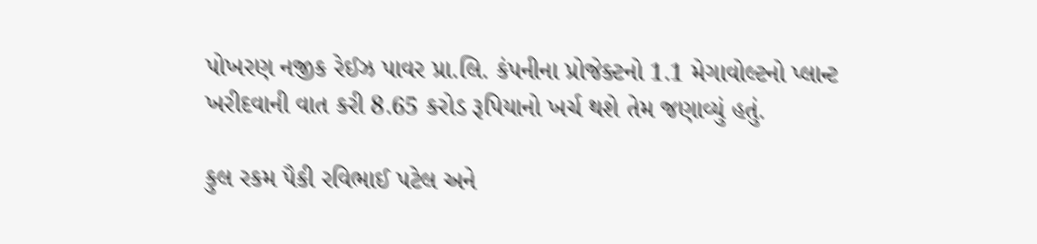પોખરણ નજીક રેઈઝ પાવર પ્રા.લિ. કંપનીના પ્રોજેક્ટનો 1.1 મેગાવોલ્ટનો પ્લાન્ટ ખરીદવાની વાત કરી 8.65 કરોડ રૂપિયાનો ખર્ચ થશે તેમ જણાવ્યું હતું.

કુલ રકમ પૈકી રવિભાઈ પટેલ અને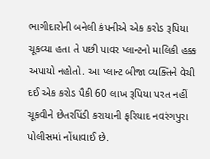ભાગીદારોની બનેલી કંપનીએ એક કરોડ રૂપિયા ચૂકવ્યા હતા તે પછી પાવર પ્લાન્ટનો માલિકી હક્ક અપાયો નહોતો. આ પ્લાન્ટ બીજા વ્યક્તિને વેચી દઈ એક કરોડ પૈકી 60 લાખ રૂપિયા પરત નહીં ચૂકવીને છેતરપિંડી કરાયાની ફરિયાદ નવરંગપુરા પોલીસમાં નોંધાવાઈ છે.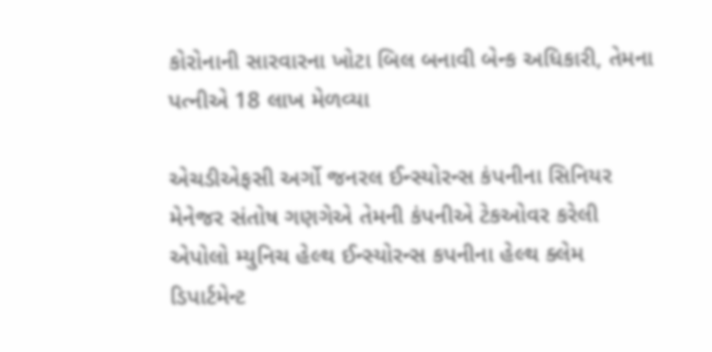કોરોનાની સારવારના ખોટા બિલ બનાવી બેન્ક અધિકારી, તેમના પત્નીએ 18 લાખ મેળવ્યા

એચડીએફસી અર્ગો જનરલ ઈન્સ્યોરન્સ કંપનીના સિનિયર મેનેજર સંતોષ ગણગેએ તેમની કંપનીએ ટેકઓવર કરેલી એપોલો મ્યુનિચ હેલ્થ ઈન્સ્યોરન્સ કપનીના હેલ્થ ક્લેમ ડિપાર્ટમેન્ટ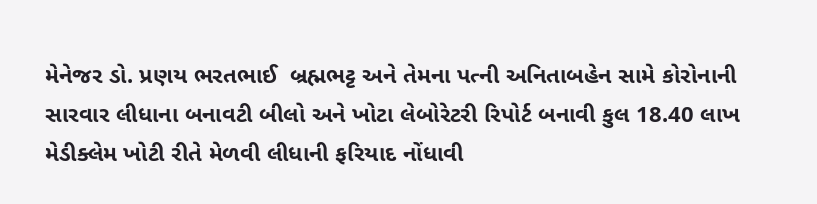મેનેજર ડો. પ્રણય ભરતભાઈ  બ્રહ્મભટ્ટ અને તેમના પત્ની અનિતાબહેન સામે કોરોનાની સારવાર લીધાના બનાવટી બીલો અને ખોટા લેબોરેટરી રિપોર્ટ બનાવી કુલ 18.40 લાખ મેડીક્લેમ ખોટી રીતે મેળવી લીધાની ફરિયાદ નોંધાવી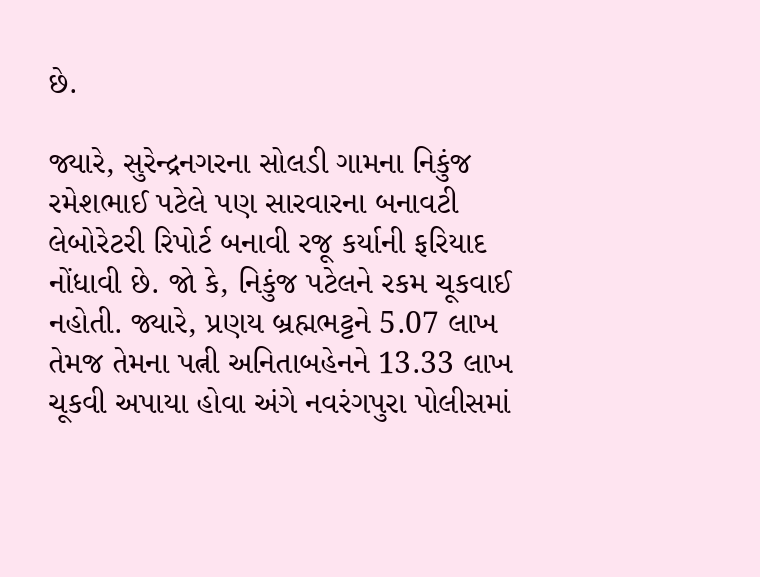છે.

જ્યારે, સુરેન્દ્રનગરના સોલડી ગામના નિકુંજ રમેશભાઈ પટેલે પણ સારવારના બનાવટી લેબોરેટરી રિપોર્ટ બનાવી રજૂ કર્યાની ફરિયાદ નોંધાવી છે. જો કે, નિકુંજ પટેલને રકમ ચૂકવાઈ નહોતી. જ્યારે, પ્રણય બ્રહ્મભટ્ટને 5.07 લાખ તેમજ તેમના પત્ની અનિતાબહેનને 13.33 લાખ ચૂકવી અપાયા હોવા અંગે નવરંગપુરા પોલીસમાં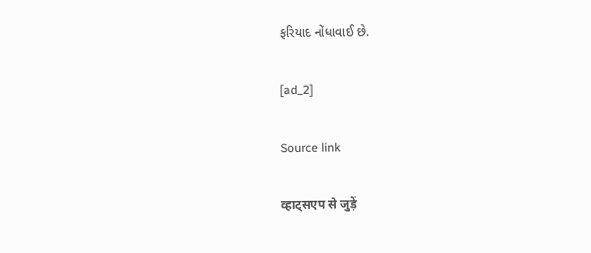ફરિયાદ નોંધાવાઈ છે.

[ad_2]

Source link

व्हाट्सएप से जुड़ें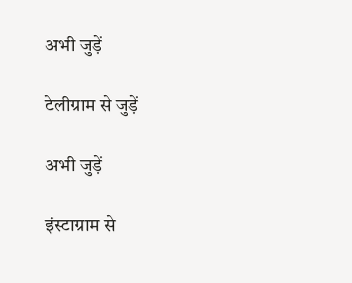अभी जुड़ें

टेलीग्राम से जुड़ें

अभी जुड़ें

इंस्टाग्राम से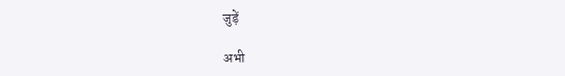जुड़ें

अभी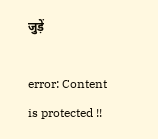जुड़ें

error: Content is protected !!